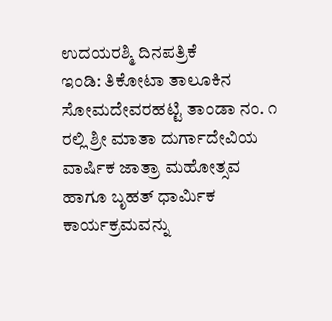ಉದಯರಶ್ಮಿ ದಿನಪತ್ರಿಕೆ
ಇಂಡಿ: ತಿಕೋಟಾ ತಾಲೂಕಿನ ಸೋಮದೇವರಹಟ್ಟಿ ತಾಂಡಾ ನಂ. ೧ ರಲ್ಲಿ ಶ್ರೀ ಮಾತಾ ದುರ್ಗಾದೇವಿಯ ವಾರ್ಷಿಕ ಜಾತ್ರಾ ಮಹೋತ್ಸವ ಹಾಗೂ ಬೃಹತ್ ಧಾರ್ಮಿಕ ಕಾರ್ಯಕ್ರಮವನ್ನು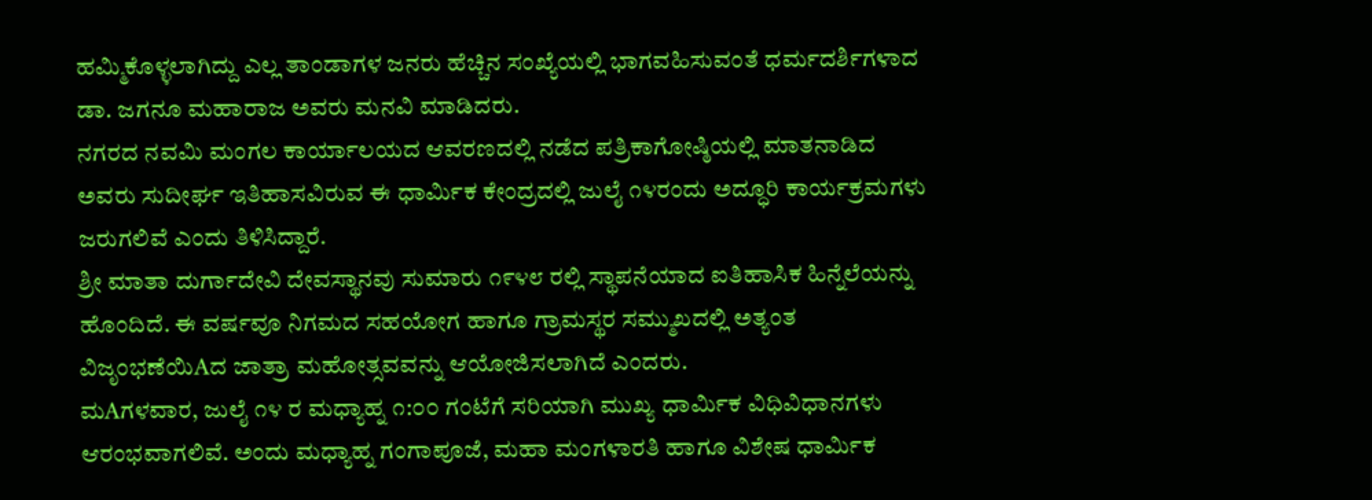ಹಮ್ಮಿಕೊಳ್ಳಲಾಗಿದ್ದು ಎಲ್ಲ ತಾಂಡಾಗಳ ಜನರು ಹೆಚ್ಚಿನ ಸಂಖ್ಯೆಯಲ್ಲಿ ಭಾಗವಹಿಸುವಂತೆ ಧರ್ಮದರ್ಶಿಗಳಾದ ಡಾ. ಜಗನೂ ಮಹಾರಾಜ ಅವರು ಮನವಿ ಮಾಡಿದರು.
ನಗರದ ನವಮಿ ಮಂಗಲ ಕಾರ್ಯಾಲಯದ ಆವರಣದಲ್ಲಿ ನಡೆದ ಪತ್ರಿಕಾಗೋಷ್ಠಿಯಲ್ಲಿ ಮಾತನಾಡಿದ ಅವರು ಸುದೀರ್ಘ ಇತಿಹಾಸವಿರುವ ಈ ಧಾರ್ಮಿಕ ಕೇಂದ್ರದಲ್ಲಿ ಜುಲೈ ೧೪ರಂದು ಅದ್ಧೂರಿ ಕಾರ್ಯಕ್ರಮಗಳು ಜರುಗಲಿವೆ ಎಂದು ತಿಳಿಸಿದ್ದಾರೆ.
ಶ್ರೀ ಮಾತಾ ದುರ್ಗಾದೇವಿ ದೇವಸ್ಥಾನವು ಸುಮಾರು ೧೯೪೮ ರಲ್ಲಿ ಸ್ಥಾಪನೆಯಾದ ಐತಿಹಾಸಿಕ ಹಿನ್ನೆಲೆಯನ್ನು ಹೊಂದಿದೆ. ಈ ವರ್ಷವೂ ನಿಗಮದ ಸಹಯೋಗ ಹಾಗೂ ಗ್ರಾಮಸ್ಥರ ಸಮ್ಮುಖದಲ್ಲಿ ಅತ್ಯಂತ ವಿಜೃಂಭಣೆಯಿAದ ಜಾತ್ರಾ ಮಹೋತ್ಸವವನ್ನು ಆಯೋಜಿಸಲಾಗಿದೆ ಎಂದರು.
ಮAಗಳವಾರ, ಜುಲೈ ೧೪ ರ ಮಧ್ಯಾಹ್ನ ೧:೦೦ ಗಂಟೆಗೆ ಸರಿಯಾಗಿ ಮುಖ್ಯ ಧಾರ್ಮಿಕ ವಿಧಿವಿಧಾನಗಳು ಆರಂಭವಾಗಲಿವೆ. ಅಂದು ಮಧ್ಯಾಹ್ನ ಗಂಗಾಪೂಜೆ, ಮಹಾ ಮಂಗಳಾರತಿ ಹಾಗೂ ವಿಶೇಷ ಧಾರ್ಮಿಕ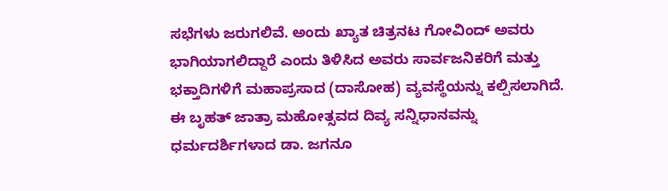ಸಭೆಗಳು ಜರುಗಲಿವೆ. ಅಂದು ಖ್ಯಾತ ಚಿತ್ರನಟ ಗೋವಿಂದ್ ಅವರು ಭಾಗಿಯಾಗಲಿದ್ದಾರೆ ಎಂದು ತಿಳಿಸಿದ ಅವರು ಸಾರ್ವಜನಿಕರಿಗೆ ಮತ್ತು ಭಕ್ತಾದಿಗಳಿಗೆ ಮಹಾಪ್ರಸಾದ (ದಾಸೋಹ) ವ್ಯವಸ್ಥೆಯನ್ನು ಕಲ್ಪಿಸಲಾಗಿದೆ.
ಈ ಬೃಹತ್ ಜಾತ್ರಾ ಮಹೋತ್ಸವದ ದಿವ್ಯ ಸನ್ನಿಧಾನವನ್ನು ಧರ್ಮದರ್ಶಿಗಳಾದ ಡಾ. ಜಗನೂ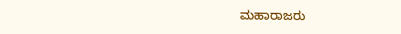ಮಹಾರಾಜರು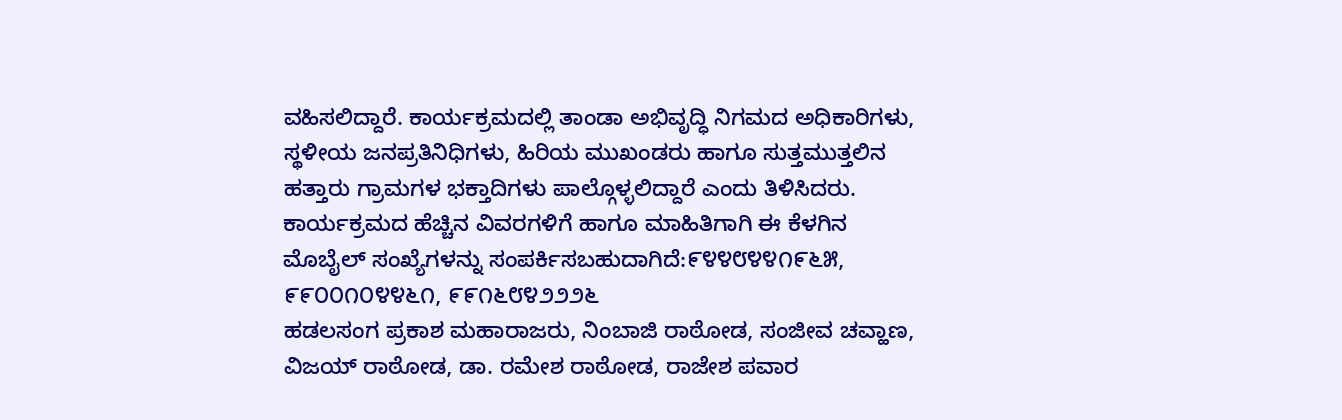ವಹಿಸಲಿದ್ದಾರೆ. ಕಾರ್ಯಕ್ರಮದಲ್ಲಿ ತಾಂಡಾ ಅಭಿವೃದ್ಧಿ ನಿಗಮದ ಅಧಿಕಾರಿಗಳು, ಸ್ಥಳೀಯ ಜನಪ್ರತಿನಿಧಿಗಳು, ಹಿರಿಯ ಮುಖಂಡರು ಹಾಗೂ ಸುತ್ತಮುತ್ತಲಿನ ಹತ್ತಾರು ಗ್ರಾಮಗಳ ಭಕ್ತಾದಿಗಳು ಪಾಲ್ಗೊಳ್ಳಲಿದ್ದಾರೆ ಎಂದು ತಿಳಿಸಿದರು.
ಕಾರ್ಯಕ್ರಮದ ಹೆಚ್ಚಿನ ವಿವರಗಳಿಗೆ ಹಾಗೂ ಮಾಹಿತಿಗಾಗಿ ಈ ಕೆಳಗಿನ ಮೊಬೈಲ್ ಸಂಖ್ಯೆಗಳನ್ನು ಸಂಪರ್ಕಿಸಬಹುದಾಗಿದೆ:೯೪೪೮೪೪೧೯೬೫, ೯೯೦೦೧೦೪೪೬೧, ೯೯೧೬೮೪೨೨೨೬
ಹಡಲಸಂಗ ಪ್ರಕಾಶ ಮಹಾರಾಜರು, ನಿಂಬಾಜಿ ರಾಠೋಡ, ಸಂಜೀವ ಚವ್ಹಾಣ, ವಿಜಯ್ ರಾಠೋಡ, ಡಾ. ರಮೇಶ ರಾಠೋಡ, ರಾಜೇಶ ಪವಾರ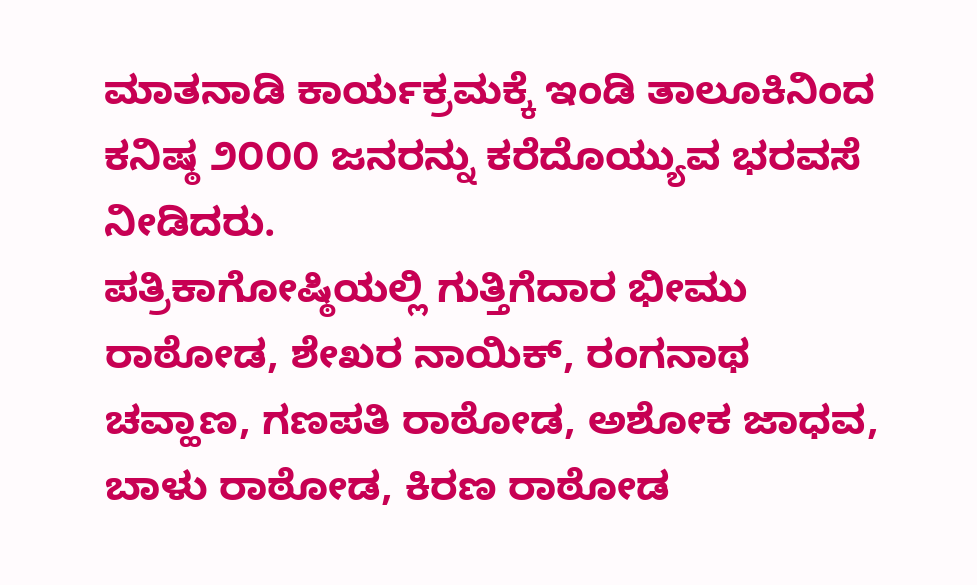ಮಾತನಾಡಿ ಕಾರ್ಯಕ್ರಮಕ್ಕೆ ಇಂಡಿ ತಾಲೂಕಿನಿಂದ ಕನಿಷ್ಠ ೨೦೦೦ ಜನರನ್ನು ಕರೆದೊಯ್ಯುವ ಭರವಸೆ ನೀಡಿದರು.
ಪತ್ರಿಕಾಗೋಷ್ಠಿಯಲ್ಲಿ ಗುತ್ತಿಗೆದಾರ ಭೀಮು ರಾಠೋಡ, ಶೇಖರ ನಾಯಿಕ್, ರಂಗನಾಥ ಚವ್ಹಾಣ, ಗಣಪತಿ ರಾಠೋಡ, ಅಶೋಕ ಜಾಧವ, ಬಾಳು ರಾಠೋಡ, ಕಿರಣ ರಾಠೋಡ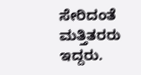ಸೇರಿದಂತೆ ಮತ್ತಿತರರು ಇದ್ದರು.